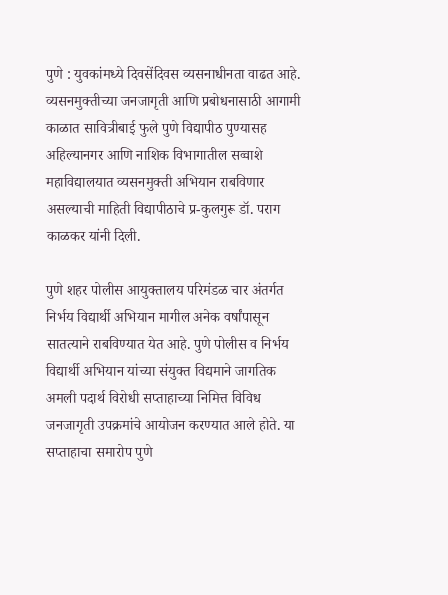पुणे : युवकांमध्ये दिवसेंदिवस व्यसनाधीनता वाढत आहे. व्यसनमुक्तीच्या जनजागृती आणि प्रबोधनासाठी आगामी काळात सावित्रीबाई फुले पुणे विद्यापीठ पुण्यासह अहिल्यानगर आणि नाशिक विभागातील सव्वाशे महाविद्यालयात व्यसनमुक्ती अभियान राबविणार असल्याची माहिती विद्यापीठाचे प्र-कुलगुरू डॉ. पराग काळकर यांनी दिली.

पुणे शहर पोलीस आयुक्तालय परिमंडळ चार अंतर्गत निर्भय विद्यार्थी अभियान मागील अनेक वर्षांपासून सातत्याने राबविण्यात येत आहे. पुणे पोलीस व निर्भय विद्यार्थी अभियान यांच्या संयुक्त विद्यमाने जागतिक अमली पदार्थ विरोधी सप्ताहाच्या निमित्त विविध जनजागृती उपक्रमांचे आयोजन करण्यात आले होते. या सप्ताहाचा समारोप पुणे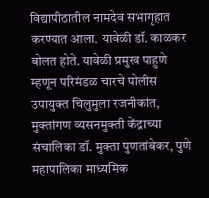विद्यापीठातील नामदेव सभागृहात करण्यात आला. यावेळी डॉ. काळकर बोलत होते. यावेळी प्रमुख पाहुणे म्हणून परिमंडळ चारचे पोलीस उपायुक्त चिलुमुला रजनीकांत, मुक्तांगण व्यसनमुक्ती केंद्राच्या संचालिका डॉ. मुक्ता पुणतांबेकर, पुणे महापालिका माध्यमिक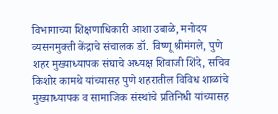विभागाच्या शिक्षणाधिकारी आशा उबाळे, मनोदय व्यसनमुक्ती केंद्राचे संचालक डॉ. विष्णू श्रीमंगले, पुणे शहर मुख्याध्यापक संघाचे अध्यक्ष शिवाजी शिंदे, सचिव किशोर कामथे यांच्यासह पुणे शहरातील विविध शाळांचे मुख्याध्यापक व सामाजिक संस्थांचे प्रतिनिधी यांच्यासह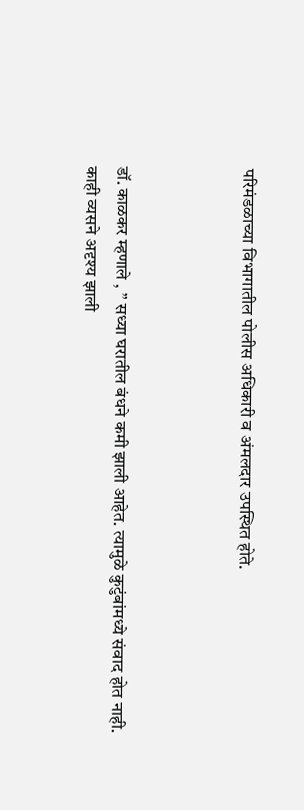परिमंडळाच्या विभागातील पोलीस अधिकारी व अंमलदार उपस्थित होते.



डॉ. काळकर म्हणाले , ” सध्या घरातील बंधने कमी झाली आहेत. त्यामुळे कुटुंबांमध्ये संवाद होत नाही. काही व्यसने अदृश्य झाली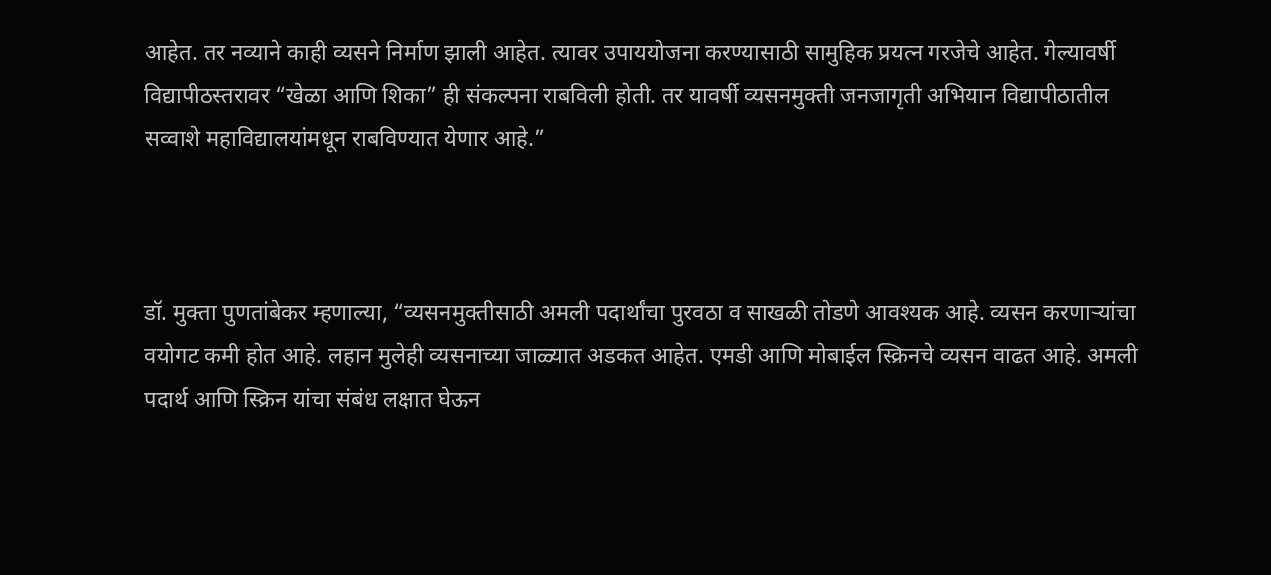आहेत. तर नव्याने काही व्यसने निर्माण झाली आहेत. त्यावर उपाययोजना करण्यासाठी सामुहिक प्रयत्न गरजेचे आहेत. गेल्यावर्षी विद्यापीठस्तरावर “खेळा आणि शिका” ही संकल्पना राबविली होती. तर यावर्षी व्यसनमुक्ती जनजागृती अभियान विद्यापीठातील सव्वाशे महाविद्यालयांमधून राबविण्यात येणार आहे.”



डॉ. मुक्ता पुणतांबेकर म्हणाल्या, “व्यसनमुक्तीसाठी अमली पदार्थांचा पुरवठा व साखळी तोडणे आवश्यक आहे. व्यसन करणाऱ्यांचा वयोगट कमी होत आहे. लहान मुलेही व्यसनाच्या जाळ्यात अडकत आहेत. एमडी आणि मोबाईल स्क्रिनचे व्यसन वाढत आहे. अमली पदार्थ आणि स्क्रिन यांचा संबंध लक्षात घेऊन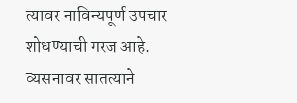त्यावर नाविन्यपूर्ण उपचार शोधण्याची गरज आहे. व्यसनावर सातत्याने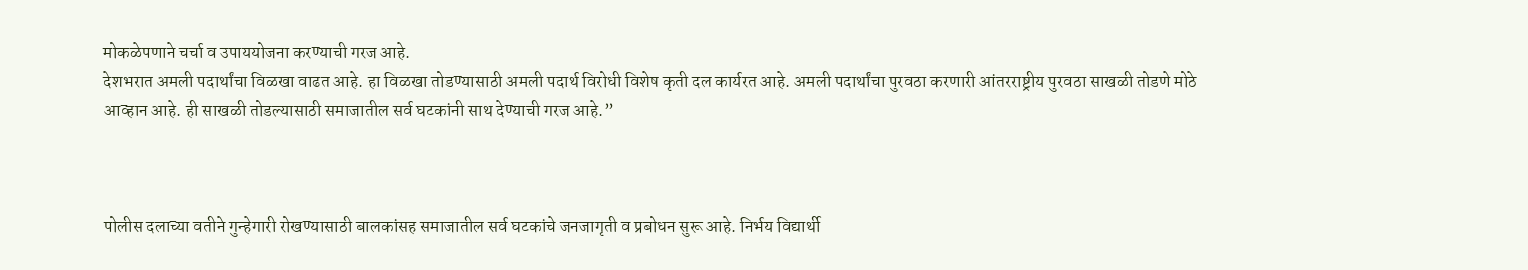मोकळेपणाने चर्चा व उपाययोजना करण्याची गरज आहे.
देशभरात अमली पदार्थांचा विळखा वाढत आहे. हा विळखा तोडण्यासाठी अमली पदार्थ विरोधी विशेष कृती दल कार्यरत आहे. अमली पदार्थांचा पुरवठा करणारी आंतरराष्ट्रीय पुरवठा साखळी तोडणे मोठे आव्हान आहे. ही साखळी तोडल्यासाठी समाजातील सर्व घटकांनी साथ देण्याची गरज आहे.”



पोलीस दलाच्या वतीने गुन्हेगारी रोखण्यासाठी बालकांसह समाजातील सर्व घटकांचे जनजागृती व प्रबोधन सुरू आहे. निर्भय विद्यार्थी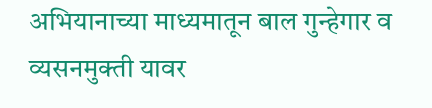अभियानाच्या माध्यमातून बाल गुन्हेगार व व्यसनमुक्ती यावर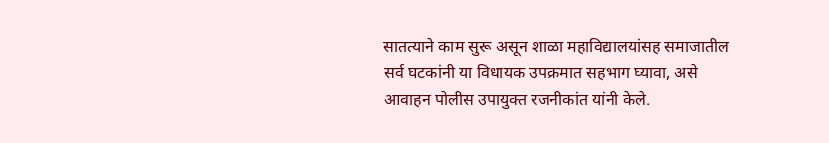सातत्याने काम सुरू असून शाळा महाविद्यालयांसह समाजातील सर्व घटकांनी या विधायक उपक्रमात सहभाग घ्यावा, असे आवाहन पोलीस उपायुक्त रजनीकांत यांनी केले.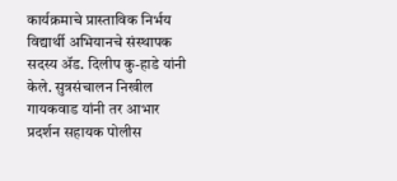कार्यक्रमाचे प्रास्ताविक निर्भय विद्यार्थी अभियानचे संस्थापक सदस्य ॲड. दिलीप कु-हाडे यांनी केले. सुत्रसंचालन निखील गायकवाड यांनी तर आभार प्रदर्शन सहायक पोलीस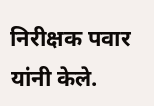निरीक्षक पवार यांनी केले.